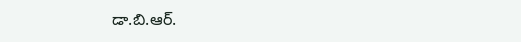డా.బి.ఆర్.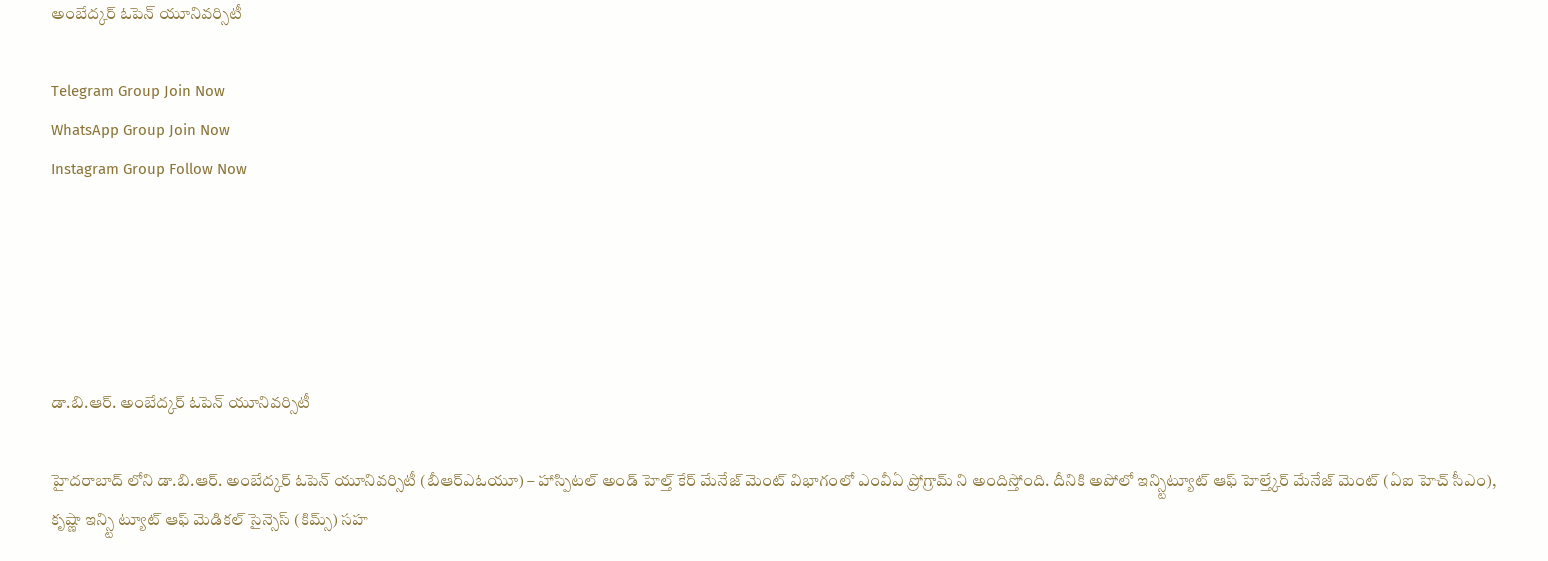అంబేద్కర్ ఓపెన్ యూనివర్సిటీ

Telegram Group Join Now
WhatsApp Group Join Now
Instagram Group Follow Now





డా.బి.ఆర్. అంబేద్కర్ ఓపెన్ యూనివర్సిటీ

హైదరాబాద్ లోని డా.బి.ఆర్. అంబేద్కర్ ఓపెన్ యూనివర్సిటీ (బీఆర్ఎఓయూ) – హాస్పిటల్ అండ్ హెల్త్ కేర్ మేనేజ్ మెంట్ విభాగంలో ఎంవీఏ ప్రోగ్రామ్ ని అందిస్తోంది. దీనికి అపోలో ఇన్స్టిట్యూట్ ఆఫ్ హెల్త్కేర్ మేనేజ్ మెంట్ (ఏఐ హెచ్ సీఎం), కృష్ణా ఇన్స్టి ట్యూట్ ఆఫ్ మెడికల్ సైన్సెస్ (కిమ్స్) సహ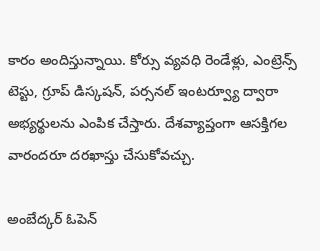కారం అందిస్తున్నాయి. కోర్సు వ్యవధి రెండేళ్లు, ఎంట్రెన్స్ టెస్టు, గ్రూప్ డిస్కషన్, పర్సనల్ ఇంటర్వ్యూ ద్వారా అభ్యర్థులను ఎంపిక చేస్తారు. దేశవ్యాప్తంగా ఆసక్తిగల వారందరూ దరఖాస్తు చేసుకోవచ్చు.

అంబేద్కర్ ఓపెన్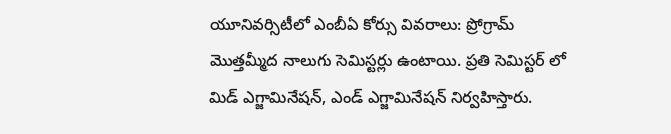యూనివర్సిటీలో ఎంబీఏ కోర్సు వివరాలు: ప్రోగ్రామ్ మొత్తమ్మీద నాలుగు సెమిస్టర్లు ఉంటాయి. ప్రతి సెమిస్టర్ లో మిడ్ ఎగ్జామినేషన్, ఎండ్ ఎగ్జామినేషన్ నిర్వహిస్తారు.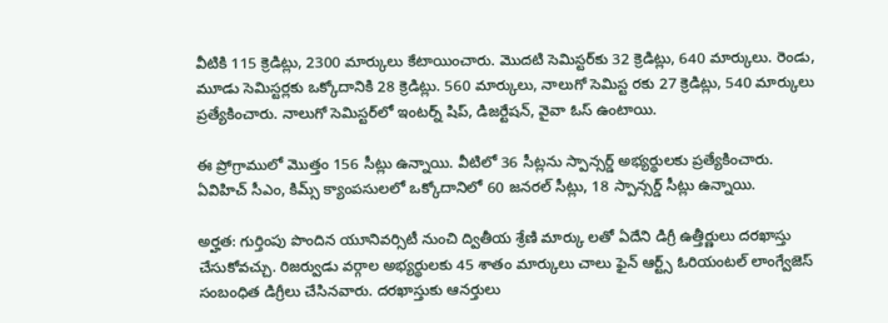వీటికి 115 క్రెడిట్లు, 2300 మార్కులు కేటాయించారు. మొదటి సెమిస్టర్‌కు 32 క్రెడిట్లు, 640 మార్కులు. రెండు, మూడు సెమిస్టర్లకు ఒక్కోదానికి 28 క్రెడిట్లు. 560 మార్కులు, నాలుగో సెమిస్ట రకు 27 క్రెడిట్లు, 540 మార్కులు ప్రత్యేకించారు. నాలుగో సెమిస్టర్‌లో ఇంటర్న్ షిప్, డిజర్టేషన్, వైవా ఓస్ ఉంటాయి.

ఈ ప్రోగ్రాములో మొత్తం 156 సీట్లు ఉన్నాయి. వీటిలో 36 సీట్లను స్పాన్సర్డ్ అభ్యర్థులకు ప్రత్యేకించారు. ఏవిహిచ్ సీఎం, కిమ్స్ క్యాంపసులలో ఒక్కోదానిలో 60 జనరల్ సీట్లు, 18 స్పాన్సర్డ్ సీట్లు ఉన్నాయి.

అర్హత: గుర్తింపు పొందిన యూనివర్సిటీ నుంచి ద్వితీయ శ్రేణి మార్కు లతో ఏదేని డిగ్రీ ఉత్తీర్ణులు దరఖాస్తు చేసుకోవచ్చు. రిజర్వుడు వర్గాల అభ్యర్థులకు 45 శాతం మార్కులు చాలు ఫైన్ ఆర్ట్స్ ఓరియంటల్ లాంగ్వేజెస్ సంబంధిత డిగ్రీలు చేసినవారు. దరఖాస్తుకు ఆనర్తులు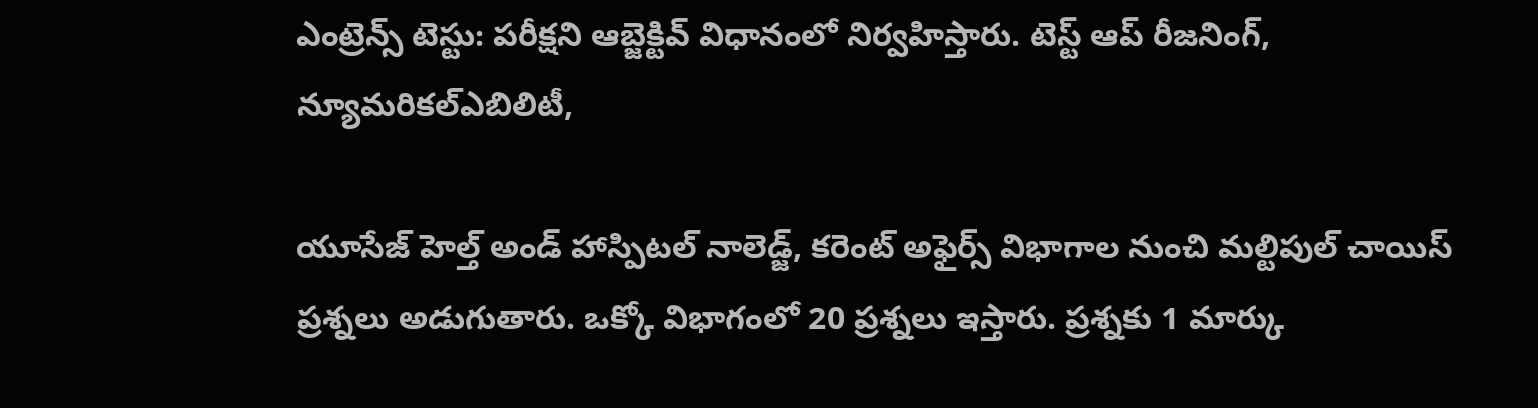ఎంట్రెన్స్ టెస్టు: పరీక్షని ఆబ్జెక్టివ్ విధానంలో నిర్వహిస్తారు. టెస్ట్ ఆప్ రీజనింగ్, న్యూమరికల్ఎబిలిటీ,

యూసేజ్ హెల్త్ అండ్ హాస్పిటల్ నాలెడ్జ్, కరెంట్ అఫైర్స్ విభాగాల నుంచి మల్టిపుల్ చాయిస్ ప్రశ్నలు అడుగుతారు. ఒక్కో విభాగంలో 20 ప్రశ్నలు ఇస్తారు. ప్రశ్నకు 1 మార్కు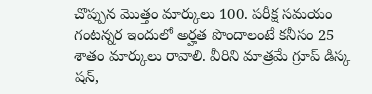చొప్పున మొత్తం మార్కులు 100. పరీక్ష సమయం గంటన్నర ఇందులో అర్హత పొందాలంటే కనీసం 25 శాతం మార్కులు రావాలి. వీరిని మాత్రమే గ్రూప్ డిస్క షన్,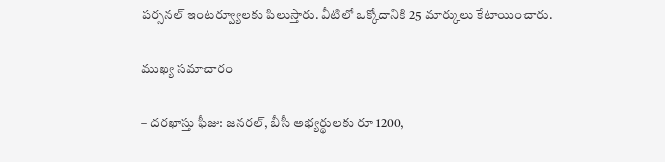పర్సనల్ ఇంటర్వ్యూలకు పిలుస్తారు. వీటిలో ఒక్కోదానికి 25 మార్కులు కేటాయించారు.

ముఖ్య సమాచారం

– దరఖాస్తు ఫీజు: జనరల్, బీసీ అభ్యర్థులకు రూ 1200,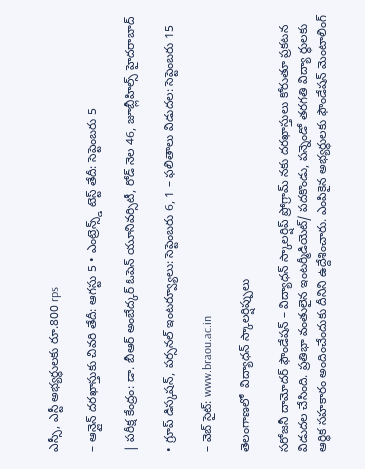ఎస్సీ, ఎస్టీ అభ్యర్థులకు రూ.800 rps

– ఆన్లైన్ దరఖాస్తుకు చివరి తేదీ: ఆగస్టు 5 • ఎంట్రెన్స్డ్ టెస్ట్ తేదీ: సెప్టెంబరు 5

| పరీక్ష కేంద్రం: డా. బీఆర్ అంబేద్కర్ ఓపెన్ యూనివర్సిటీ, రోడ్ నెల 46, జూబ్లీహిల్స్ హైదరాబాద్

• గ్రూప్ డిస్కషన్, పర్సనల్ ఇంటర్వ్యూలు: సెప్టెంబరు 6, 1 – ఫలితాలు విడుదల: సెప్టెంబరు 15

– వెబ్ సైట్: www.braou.ac.in

తెలంగాణలో  విద్యాధన్ స్కాలర్షిప్పులు

సరోజనీ దామోదర్ ఫౌండేషన్ – విద్యాధన్ స్కాలర్షిప్ ప్రోగ్రామ్ నకు దరఖాస్తులు కోరుతూ ప్రకటన విడుదల చేసింది. ప్రతిభా వంతులైన ఇంటర్మీడియెట్/ పదకొండు, పన్నెండో తరగతి విద్యా ర్థులకు ఆర్థిక సహకారం అందించేందుకు దీనిని ఉద్దేశించారు. ఎంపికైన అభ్యర్థులకు ఫౌండేషన్ మెంటాలింగ్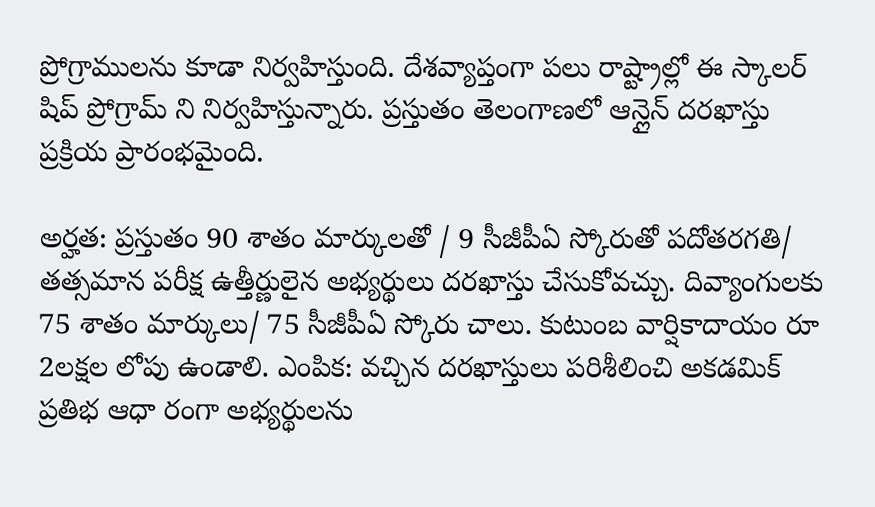ప్రోగ్రాములను కూడా నిర్వహిస్తుంది. దేశవ్యాప్తంగా పలు రాష్ట్రాల్లో ఈ స్కాలర్ షిప్ ప్రోగ్రామ్ ని నిర్వహిస్తున్నారు. ప్రస్తుతం తెలంగాణలో ఆన్లైన్ దరఖాస్తు ప్రక్రియ ప్రారంభమైంది.

అర్హత: ప్రస్తుతం 90 శాతం మార్కులతో / 9 సీజీపీఏ స్కోరుతో పదోతరగతి/ తత్సమాన పరీక్ష ఉత్తీర్ణులైన అభ్యర్థులు దరఖాస్తు చేసుకోవచ్చు. దివ్యాంగులకు 75 శాతం మార్కులు/ 75 సీజీపీఏ స్కోరు చాలు. కుటుంబ వార్షికాదాయం రూ 2లక్షల లోపు ఉండాలి. ఎంపిక: వచ్చిన దరఖాస్తులు పరిశీలించి అకడమిక్ ప్రతిభ ఆధా రంగా అభ్యర్థులను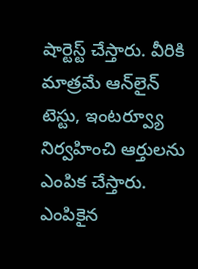షార్టెస్ట్ చేస్తారు. వీరికి మాత్రమే ఆన్‌లైన్ టెస్టు, ఇంటర్వ్యూ నిర్వహించి ఆర్తులను ఎంపిక చేస్తారు. ఎంపికైన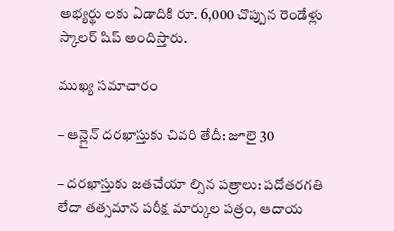అభ్యర్థు లకు ఏడాదికి రూ. 6,000 చొప్పున రెండేళ్లు స్కాలర్ షిప్ అందిస్తారు.

ముఖ్య సమాచారం

– ఆన్లైన్ దరఖాస్తుకు చివరి తేదీ: జూలై 30

– దరఖాస్తుకు జతచేయా ల్సిన పత్రాలు: పదోతరగతి లేదా తత్సమాన పరీక్ష మార్కుల పత్రం, ఆదాయ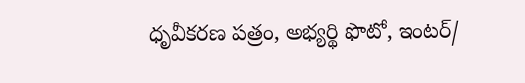ధృవీకరణ పత్రం, అభ్యర్థి ఫొటో, ఇంటర్/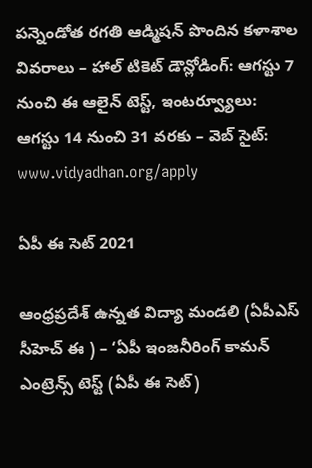పన్నెండోత రగతి ఆడ్మిషన్ పొందిన కళాశాల వివరాలు – హాల్ టికెట్ డౌన్లోడింగ్: ఆగస్టు 7 నుంచి ఈ ఆలైన్ టెస్ట్, ఇంటర్వ్యూలు: ఆగస్టు 14 నుంచి 31 వరకు – వెబ్ సైట్: www.vidyadhan.org/apply

ఏపీ ఈ సెట్ 2021

ఆంధ్రప్రదేశ్ ఉన్నత విద్యా మండలి (ఏపీఎస్ సీహెచ్ ఈ ) – ‘ఏపీ ఇంజనీరింగ్ కామన్ ఎంట్రెన్స్ టెస్ట్ (ఏపీ ఈ సెట్)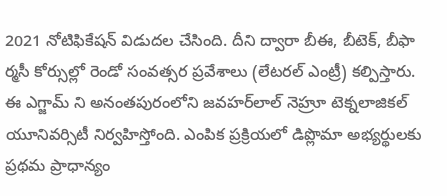2021 నోటిఫికేషన్ విడుదల చేసింది. దీని ద్వారా బీఈ, బీటెక్, బీఫా ర్మసీ కోర్సుల్లో రెండో సంవత్సర ప్రవేశాలు (లేటరల్ ఎంట్రీ) కల్పిస్తారు. ఈ ఎగ్జామ్ ని అనంతపురంలోని జవహర్‌లాల్ నెహ్రూ టెక్నలాజికల్ యూనివర్సిటీ నిర్వహిస్తోంది. ఎంపిక ప్రక్రియలో డిప్లొమా అభ్యర్థులకు ప్రథమ ప్రాధాన్యం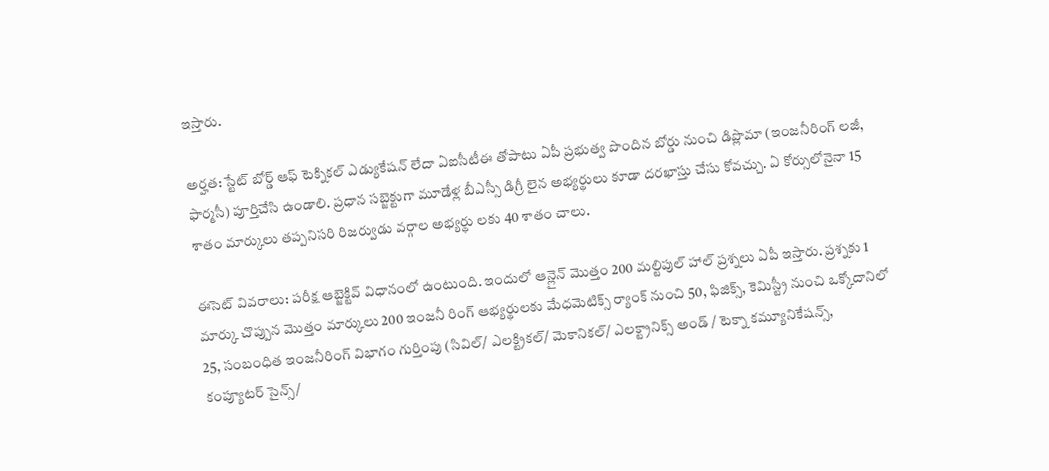ఇస్తారు.

అర్హత: స్టేట్ బోర్డ్ ఆఫ్ టెక్నికల్ ఎడ్యుకేషన్ లేదా ఏఐసీటీఈ తోపాటు ఏపీ ప్రభుత్వ పొందిన బోర్డు నుంచి డిప్లొమా (ఇంజనీరింగ్ లజీ, ఫార్మసీ) పూర్తిచేసి ఉండాలి. ప్రధాన సబ్జెక్టుగా మూడేళ్ల బీఎస్సీ డిగ్రీ లైన అభ్యర్థులు కూడా దరఖాస్తు చేసు కోవచ్చు. ఏ కోర్సులోనైనా 15 శాతం మార్కులు తప్పనిసరి రిజర్వుడు వర్గాల అభ్యర్థు లకు 40 శాతం చాలు.

ఈసెట్ వివరాలు: పరీక్ష ఆబ్జెక్టివ్ విధానంలో ఉంటుంది. ఇందులో ఆన్లైన్ మొత్తం 200 మల్టిపుల్ హాల్ ప్రశ్నలు ఏపీ ఇస్తారు. ప్రశ్నకు 1 మార్కు చొప్పున మొత్తం మార్కులు 200 ఇంజనీ రింగ్ ఆభ్యర్థులకు మేధమెటిక్స్ ర్యాంక్ నుంచి 50, ఫిజిక్స్, కెమిస్ట్రీ నుంచి ఒక్కోదానిలో 25, సంబంధిత ఇంజనీరింగ్ విభాగం గుర్తింపు (సివిల్/ ఎలక్ట్రికల్/ మెకానికల్/ ఎలక్ట్రానిక్స్ అండ్ / టెక్నా కమ్యూనికేషన్స్, కంప్యూటర్ సైన్స్/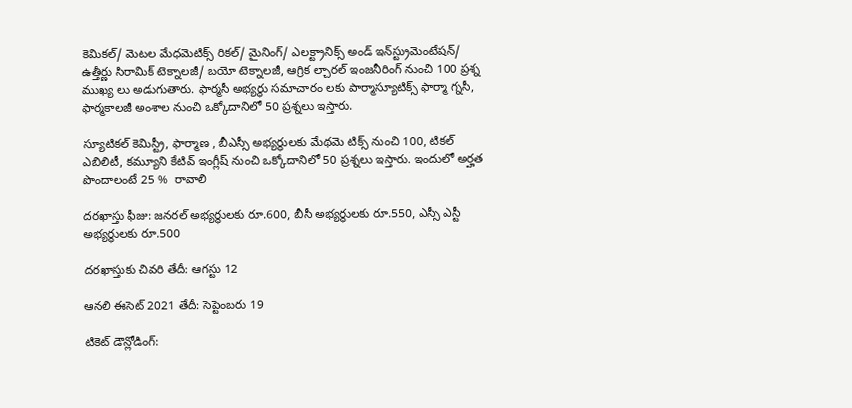కెమికల్/ మెటల మేధమెటిక్స్ రికల్/ మైనింగ్/ ఎలక్ట్రానిక్స్ అండ్ ఇన్‌స్ట్రుమెంటేషన్/ ఉత్తీర్ణు సిరామిక్ టెక్నాలజీ/ బయో టెక్నాలజీ, ఆగ్రిక ల్చారల్ ఇంజనీరింగ్ నుంచి 100 ప్రశ్న ముఖ్య లు అడుగుతారు. ఫార్మసీ అభ్యర్థు సమాచారం లకు పార్మాస్యూటిక్స్ ఫార్మా గ్నసీ, ఫార్మకాలజీ అంశాల నుంచి ఒక్కోదానిలో 50 ప్రశ్నలు ఇస్తారు.

స్యూటికల్ కెమిస్ట్రీ, ఫార్మాణ , బీఎస్సీ అభ్యర్థులకు మేథమె టిక్స్ నుంచి 100, టికల్ ఎబిలిటీ, కమ్యూని కేటివ్ ఇంగ్లీష్ నుంచి ఒక్కోదానిలో 50 ప్రశ్నలు ఇస్తారు. ఇందులో అర్హత పొందాలంటే 25 %  రావాలి

దరఖాస్తు ఫీజు: జనరల్ అభ్యర్థులకు రూ.600, బీసీ అభ్యర్థులకు రూ.550, ఎస్సీ ఎస్టీ అభ్యర్థులకు రూ.500

దరఖాస్తుకు చివరి తేదీ: ఆగస్టు 12

ఆనలి ఈసెట్ 2021 తేదీ: సెప్టెంబరు 19

టికెట్ డౌన్లోడింగ్: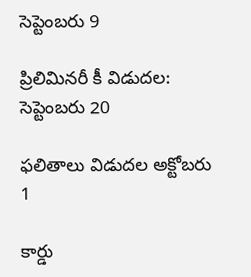సెప్టెంబరు 9

ప్రిలిమినరీ కీ విడుదల: సెప్టెంబరు 20

ఫలితాలు విడుదల అక్టోబరు 1

కార్డు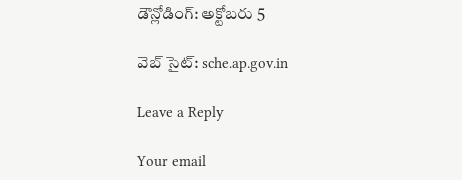డౌన్లోడింగ్: అక్టోబరు 5

వెబ్ సైట్: sche.ap.gov.in

Leave a Reply

Your email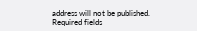address will not be published. Required fields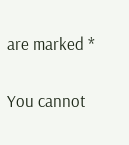are marked *

You cannot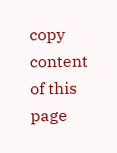copy content of this page